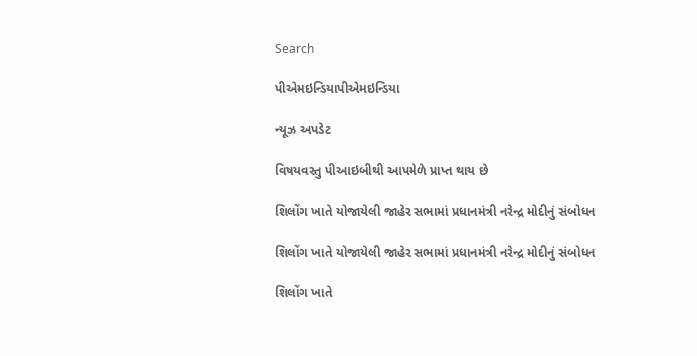Search

પીએમઇન્ડિયાપીએમઇન્ડિયા

ન્યૂઝ અપડેટ

વિષયવસ્તુ પીઆઇબીથી આપમેળે પ્રાપ્ત થાય છે

શિલોંગ ખાતે યોજાયેલી જાહેર સભામાં પ્રધાનમંત્રી નરેન્દ્ર મોદીનું સંબોધન

શિલોંગ ખાતે યોજાયેલી જાહેર સભામાં પ્રધાનમંત્રી નરેન્દ્ર મોદીનું સંબોધન

શિલોંગ ખાતે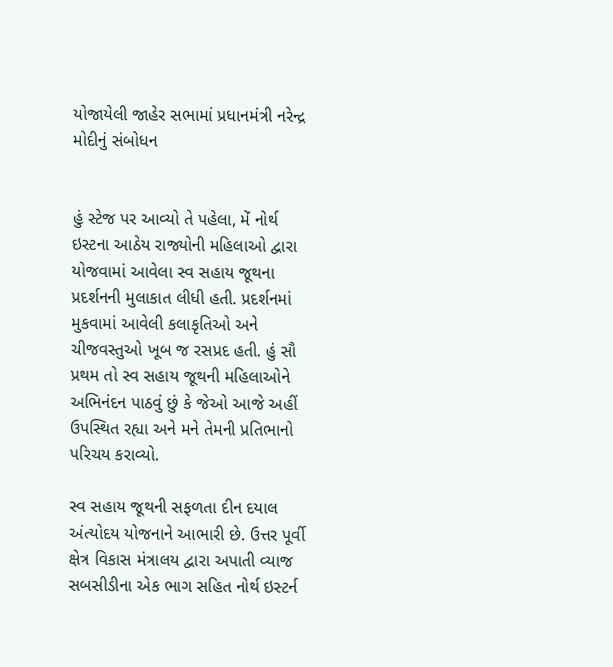યોજાયેલી જાહેર સભામાં પ્રધાનમંત્રી નરેન્દ્ર મોદીનું સંબોધન


હું સ્ટેજ પર આવ્યો તે પહેલા, મેં નોર્થ ઇસ્ટના આઠેય રાજ્યોની મહિલાઓ દ્વારા યોજવામાં આવેલા સ્વ સહાય જૂથના પ્રદર્શનની મુલાકાત લીધી હતી. પ્રદર્શનમાં મુકવામાં આવેલી કલાકૃતિઓ અને ચીજવસ્તુઓ ખૂબ જ રસપ્રદ હતી. હું સૌ પ્રથમ તો સ્વ સહાય જૂથની મહિલાઓને અભિનંદન પાઠવું છું કે જેઓ આજે અહીં ઉપસ્થિત રહ્યા અને મને તેમની પ્રતિભાનો પરિચય કરાવ્યો.

સ્વ સહાય જૂથની સફળતા દીન દયાલ અંત્યોદય યોજનાને આભારી છે. ઉત્તર પૂર્વી ક્ષેત્ર વિકાસ મંત્રાલય દ્વારા અપાતી વ્યાજ સબસીડીના એક ભાગ સહિત નોર્થ ઇસ્ટર્ન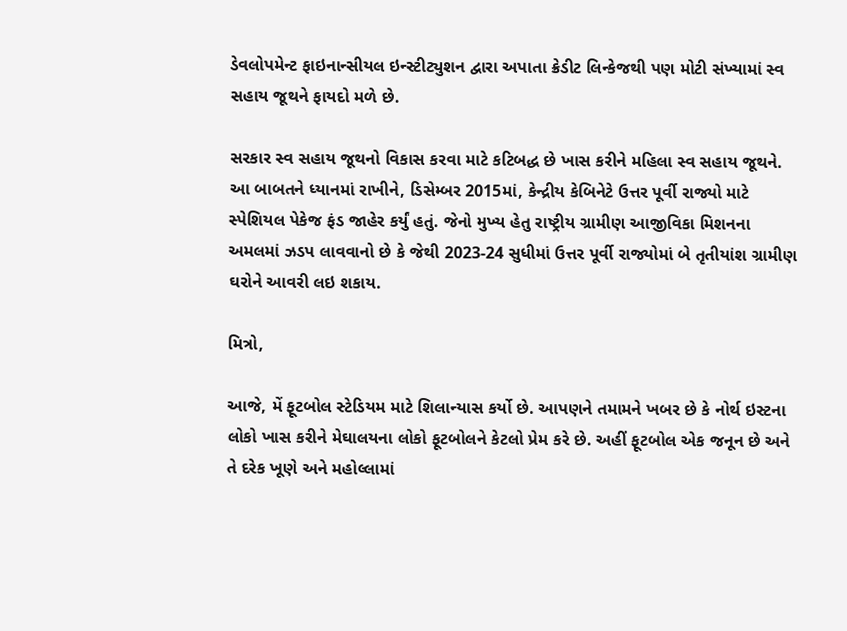ડેવલોપમેન્ટ ફાઇનાન્સીયલ ઇન્સ્ટીટ્યુશન દ્વારા અપાતા ક્રેડીટ લિન્કેજથી પણ મોટી સંખ્યામાં સ્વ સહાય જૂથને ફાયદો મળે છે.

સરકાર સ્વ સહાય જૂથનો વિકાસ કરવા માટે કટિબદ્ધ છે ખાસ કરીને મહિલા સ્વ સહાય જૂથને. આ બાબતને ધ્યાનમાં રાખીને, ડિસેમ્બર 2015માં, કેન્દ્રીય કેબિનેટે ઉત્તર પૂર્વી રાજ્યો માટે સ્પેશિયલ પેકેજ ફંડ જાહેર કર્યું હતું. જેનો મુખ્ય હેતુ રાષ્ટ્રીય ગ્રામીણ આજીવિકા મિશનના અમલમાં ઝડપ લાવવાનો છે કે જેથી 2023-24 સુધીમાં ઉત્તર પૂર્વી રાજ્યોમાં બે તૃતીયાંશ ગ્રામીણ ઘરોને આવરી લઇ શકાય.

મિત્રો,

આજે, મેં ફૂટબોલ સ્ટેડિયમ માટે શિલાન્યાસ કર્યો છે. આપણને તમામને ખબર છે કે નોર્થ ઇસ્ટના લોકો ખાસ કરીને મેઘાલયના લોકો ફૂટબોલને કેટલો પ્રેમ કરે છે. અહીં ફૂટબોલ એક જનૂન છે અને તે દરેક ખૂણે અને મહોલ્લામાં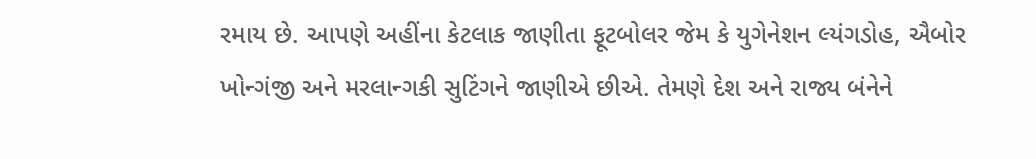રમાય છે. આપણે અહીંના કેટલાક જાણીતા ફૂટબોલર જેમ કે યુગેનેશન લ્યંગડોહ, ઐબોર ખોન્ગંજી અને મરલાન્ગકી સુટિંગને જાણીએ છીએ. તેમણે દેશ અને રાજ્ય બંનેને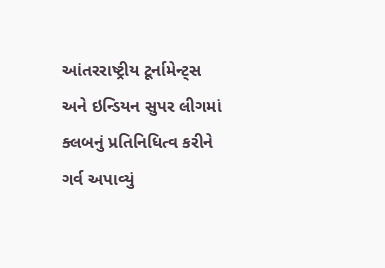આંતરરાષ્ટ્રીય ટૂર્નામેન્ટ્સ અને ઇન્ડિયન સુપર લીગમાં ક્લબનું પ્રતિનિધિત્વ કરીને ગર્વ અપાવ્યું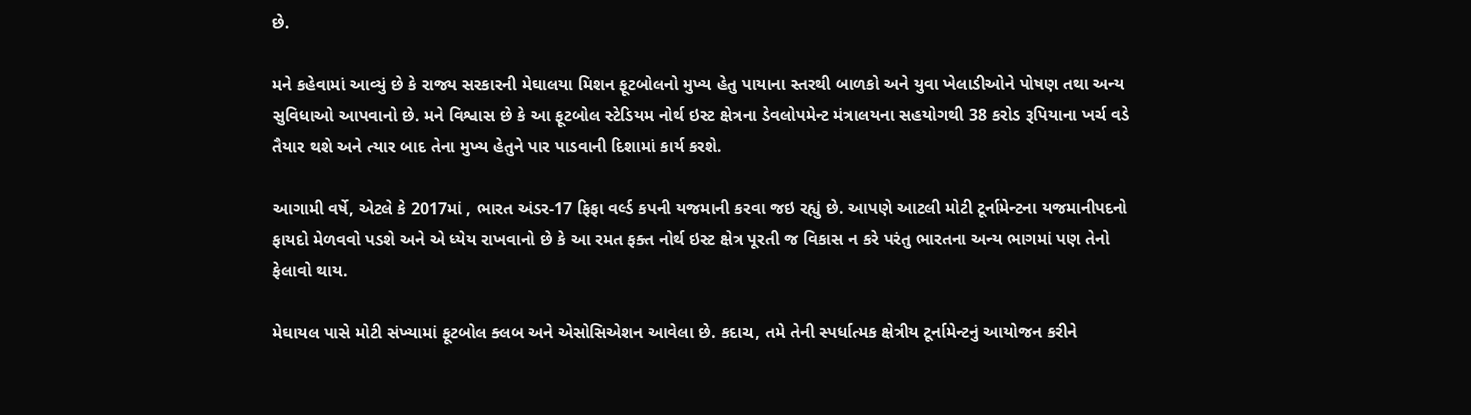છે.

મને કહેવામાં આવ્યું છે કે રાજ્ય સરકારની મેઘાલયા મિશન ફૂટબોલનો મુખ્ય હેતુ પાયાના સ્તરથી બાળકો અને યુવા ખેલાડીઓને પોષણ તથા અન્ય સુવિધાઓ આપવાનો છે. મને વિશ્વાસ છે કે આ ફૂટબોલ સ્ટેડિયમ નોર્થ ઇસ્ટ ક્ષેત્રના ડેવલોપમેન્ટ મંત્રાલયના સહયોગથી 38 કરોડ રૂપિયાના ખર્ચ વડે તૈયાર થશે અને ત્યાર બાદ તેના મુખ્ય હેતુને પાર પાડવાની દિશામાં કાર્ય કરશે.

આગામી વર્ષે, એટલે કે 2017માં , ભારત અંડર-17 ફિફા વર્લ્ડ કપની યજમાની કરવા જઇ રહ્યું છે. આપણે આટલી મોટી ટૂર્નામેન્ટના યજમાનીપદનો ફાયદો મેળવવો પડશે અને એ ધ્યેય રાખવાનો છે કે આ રમત ફક્ત નોર્થ ઇસ્ટ ક્ષેત્ર પૂરતી જ વિકાસ ન કરે પરંતુ ભારતના અન્ય ભાગમાં પણ તેનો ફેલાવો થાય.

મેઘાયલ પાસે મોટી સંખ્યામાં ફૂટબોલ ક્લબ અને એસોસિએશન આવેલા છે. કદાચ, તમે તેની સ્પર્ધાત્મક ક્ષેત્રીય ટૂર્નામેન્ટનું આયોજન કરીને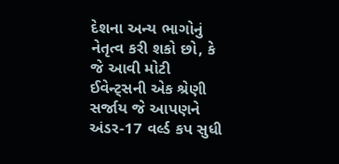દેશના અન્ય ભાગોનું નેતૃત્વ કરી શકો છો, કે જે આવી મોટી ઈવેન્ટ્સની એક શ્રેણી સર્જાય જે આપણને અંડર-17 વર્લ્ડ કપ સુધી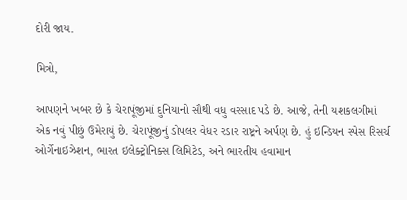દોરી જાય.

મિત્રો,

આપણને ખબર છે કે ચેરાપૂંજીમાં દુનિયાનો સૌથી વધુ વરસાદ પડે છે. આજે, તેની યશકલગીમાં એક નવું પીછું ઉમેરાયું છે. ચેરાપૂંજીનું ડોપલર વેધર રડાર રાષ્ટ્રને અર્પણ છે. હું ઇન્ડિયન સ્પેસ રિસર્ચ ઓર્ગેનાઇઝેશન, ભારત ઇલેક્ટ્રોનિક્સ લિમિટેડ, અને ભારતીય હવામાન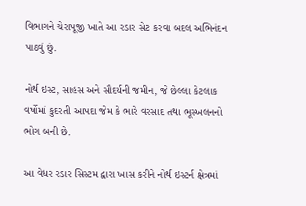વિભાગને ચેરાપૂજી ખાતે આ રડાર સેટ કરવા બદલ અભિનંદન પાઠવું છું.

નોર્થ ઇસ્ટ, સાહસ અને સૌદર્યની જમીન, જે છેલ્લા કેટલાક વર્ષોમાં કુદરતી આપદા જેમ કે ભારે વરસાદ તથા ભૂસ્ખલનનો ભોગ બની છે.

આ વેધર રડાર સિસ્ટમ દ્વારા ખાસ કરીને નોર્થ ઇસ્ટર્ન ક્ષેત્રમાં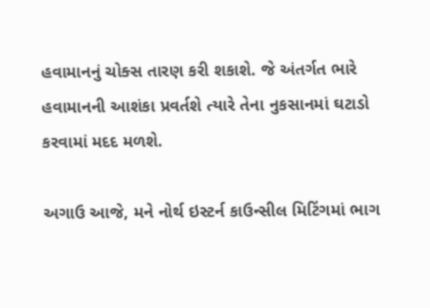હવામાનનું ચોક્સ તારણ કરી શકાશે. જે અંતર્ગત ભારે હવામાનની આશંકા પ્રવર્તશે ત્યારે તેના નુકસાનમાં ઘટાડો કરવામાં મદદ મળશે.

અગાઉ આજે, મને નોર્થ ઇસ્ટર્ન કાઉન્સીલ મિટિંગમાં ભાગ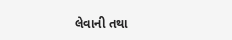લેવાની તથા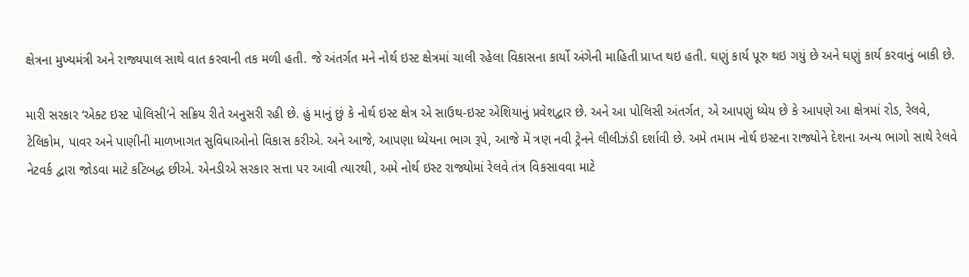ક્ષેત્રના મુખ્યમંત્રી અને રાજ્યપાલ સાથે વાત કરવાની તક મળી હતી. જે અંતર્ગત મને નોર્થ ઇસ્ટ ક્ષેત્રમાં ચાલી રહેલા વિકાસના કાર્યો અંગેની માહિતી પ્રાપ્ત થઇ હતી. ઘણું કાર્ય પૂરુ થઇ ગયું છે અને ઘણું કાર્ય કરવાનું બાકી છે.

મારી સરકાર ‘એક્ટ ઇસ્ટ પોલિસી’ને સક્રિય રીતે અનુસરી રહી છે. હું માનું છું કે નોર્થ ઇસ્ટ ક્ષેત્ર એ સાઉથ-ઇસ્ટ એશિયાનું પ્રવેશદ્વાર છે. અને આ પોલિસી અંતર્ગત, એ આપણું ધ્યેય છે કે આપણે આ ક્ષેત્રમાં રોડ, રેલવે, ટેલિકોમ, પાવર અને પાણીની માળખાગત સુવિધાઓનો વિકાસ કરીએ. અને આજે, આપણા ધ્યેયના ભાગ રૂપે, આજે મેં ત્રણ નવી ટ્રેનને લીલીઝંડી દર્શાવી છે. અમે તમામ નોર્થ ઇસ્ટના રાજ્યોને દેશના અન્ય ભાગો સાથે રેલવે નેટવર્ક દ્વારા જોડવા માટે કટિબદ્ધ છીએ. એનડીએ સરકાર સત્તા પર આવી ત્યારથી, અમે નોર્થ ઇસ્ટ રાજ્યોમાં રેલવે તંત્ર વિકસાવવા માટે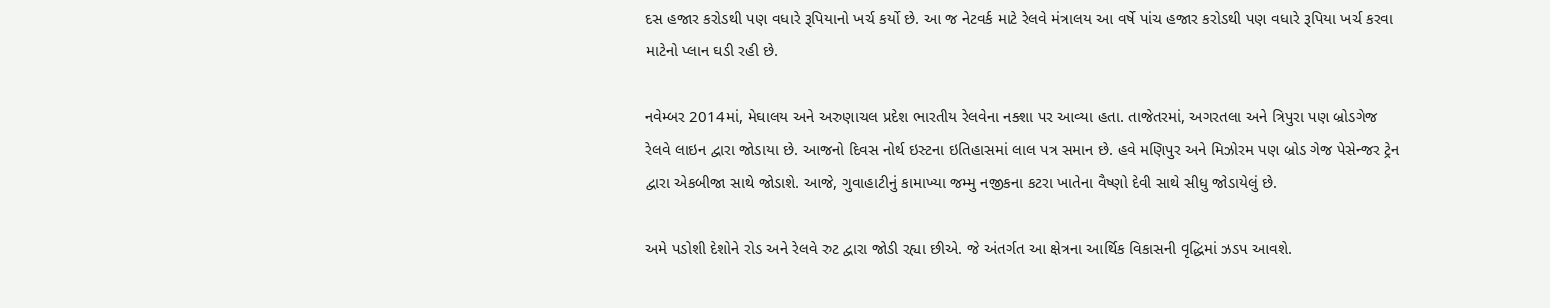દસ હજાર કરોડથી પણ વધારે રૂપિયાનો ખર્ચ કર્યો છે. આ જ નેટવર્ક માટે રેલવે મંત્રાલય આ વર્ષે પાંચ હજાર કરોડથી પણ વધારે રૂપિયા ખર્ચ કરવા માટેનો પ્લાન ઘડી રહી છે.

નવેમ્બર 2014માં, મેઘાલય અને અરુણાચલ પ્રદેશ ભારતીય રેલવેના નક્શા પર આવ્યા હતા. તાજેતરમાં, અગરતલા અને ત્રિપુરા પણ બ્રોડગેજ રેલવે લાઇન દ્વારા જોડાયા છે. આજનો દિવસ નોર્થ ઇસ્ટના ઇતિહાસમાં લાલ પત્ર સમાન છે. હવે મણિપુર અને મિઝોરમ પણ બ્રોડ ગેજ પેસેન્જર ટ્રેન દ્વારા એકબીજા સાથે જોડાશે. આજે, ગુવાહાટીનું કામાખ્યા જમ્મુ નજીકના કટરા ખાતેના વૈષ્ણો દેવી સાથે સીધુ જોડાયેલું છે.

અમે પડોશી દેશોને રોડ અને રેલવે રુટ દ્વારા જોડી રહ્યા છીએ. જે અંતર્ગત આ ક્ષેત્રના આર્થિક વિકાસની વૃદ્ધિમાં ઝડપ આવશે.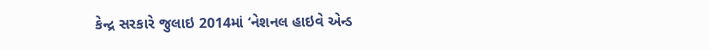કેન્દ્ર સરકારે જુલાઇ 2014માં ‘નેશનલ હાઇવે એન્ડ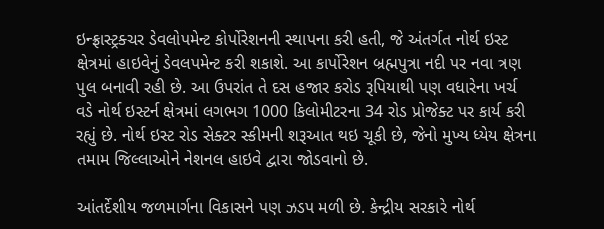ઇન્ફ્રાસ્ટ્રક્ચર ડેવલોપમેન્ટ કોર્પોરેશનની સ્થાપના કરી હતી, જે અંતર્ગત નોર્થ ઇસ્ટ ક્ષેત્રમાં હાઇવેનું ડેવલપમેન્ટ કરી શકાશે. આ કાર્પોરેશન બ્રહ્મપુત્રા નદી પર નવા ત્રણ પુલ બનાવી રહી છે. આ ઉપરાંત તે દસ હજાર કરોડ રૂપિયાથી પણ વધારેના ખર્ચ વડે નોર્થ ઇસ્ટર્ન ક્ષેત્રમાં લગભગ 1000 કિલોમીટરના 34 રોડ પ્રોજેક્ટ પર કાર્ય કરી રહ્યું છે. નોર્થ ઇસ્ટ રોડ સેક્ટર સ્કીમની શરૂઆત થઇ ચૂકી છે, જેનો મુખ્ય ધ્યેય ક્ષેત્રના તમામ જિલ્લાઓને નેશનલ હાઇવે દ્વારા જોડવાનો છે.

આંતર્દેશીય જળમાર્ગના વિકાસને પણ ઝડપ મળી છે. કેન્દ્રીય સરકારે નોર્થ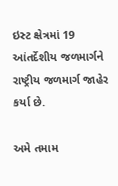ઇસ્ટ ક્ષેત્રમાં 19 આંતર્દેશીય જળમાર્ગને રાષ્ટ્રીય જળમાર્ગ જાહેર કર્યા છે.

અમે તમામ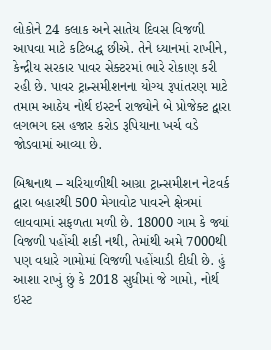લોકોને 24 કલાક અને સાતેય દિવસ વિજળી આપવા માટે કટિબદ્ધ છીએ. તેને ધ્યાનમાં રાખીને, કેન્દ્રીય સરકાર પાવર સેક્ટરમાં ભારે રોકાણ કરી રહી છે. પાવર ટ્રાન્સમીશનના યોગ્ય રૂપાંતરણ માટે તમામ આઠેય નોર્થ ઇસ્ટર્ન રાજ્યોને બે પ્રોજેક્ટ દ્વારા લગભગ દસ હજાર કરોડ રૂપિયાના ખર્ચ વડે જોડવામાં આવ્યા છે.

બિશ્વનાથ – ચરિયાળીથી આગ્રા ટ્રાન્સમીશન નેટવર્ક દ્વારા બહારથી 500 મેગાવોટ પાવરને ક્ષેત્રમાં લાવવામાં સફળતા મળી છે. 18000 ગામ કે જ્યાં વિજળી પહોંચી શકી નથી, તેમાંથી અમે 7000થી પણ વધારે ગામોમાં વિજળી પહોંચાડી દીધી છે. હું આશા રાખું છું કે 2018 સુધીમાં જે ગામો, નોર્થ ઇસ્ટ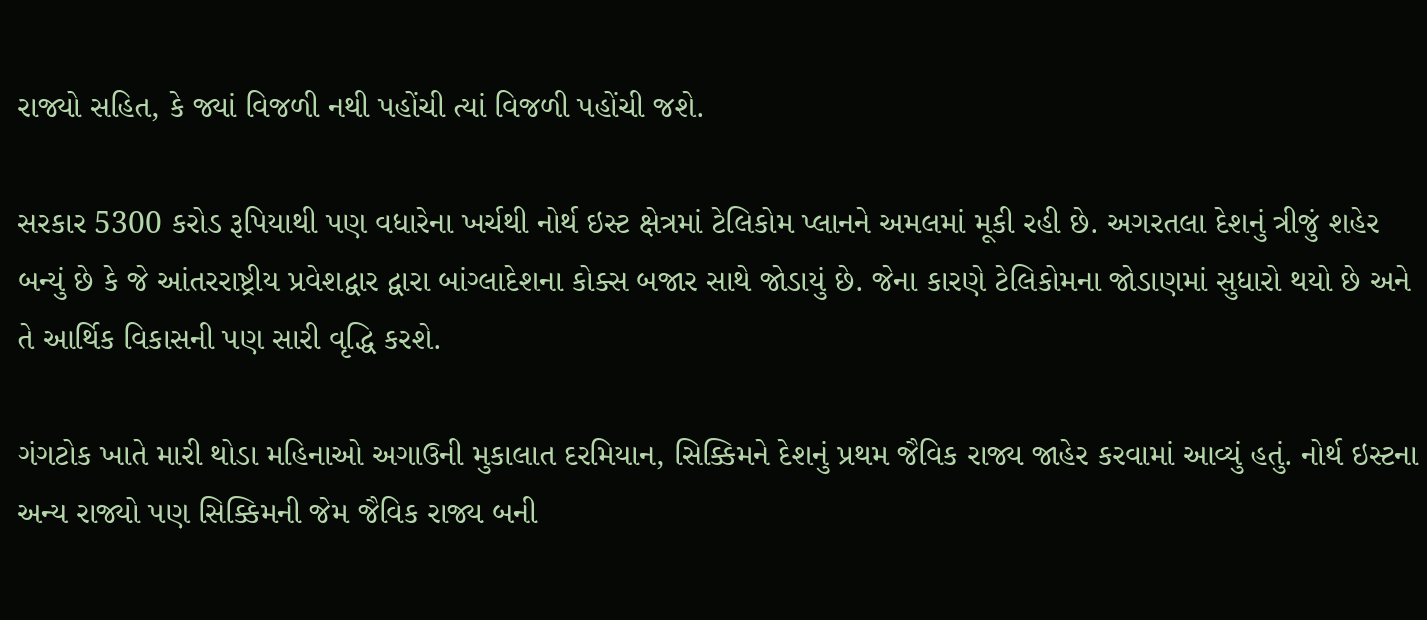રાજ્યો સહિત, કે જ્યાં વિજળી નથી પહોંચી ત્યાં વિજળી પહોંચી જશે.

સરકાર 5300 કરોડ રૂપિયાથી પણ વધારેના ખર્ચથી નોર્થ ઇસ્ટ ક્ષેત્રમાં ટેલિકોમ પ્લાનને અમલમાં મૂકી રહી છે. અગરતલા દેશનું ત્રીજું શહેર બન્યું છે કે જે આંતરરાષ્ટ્રીય પ્રવેશદ્વાર દ્વારા બાંગ્લાદેશના કોક્સ બજાર સાથે જોડાયું છે. જેના કારણે ટેલિકોમના જોડાણમાં સુધારો થયો છે અને તે આર્થિક વિકાસની પણ સારી વૃદ્ધિ કરશે.

ગંગટોક ખાતે મારી થોડા મહિનાઓ અગાઉની મુકાલાત દરમિયાન, સિક્કિમને દેશનું પ્રથમ જૈવિક રાજ્ય જાહેર કરવામાં આવ્યું હતું. નોર્થ ઇસ્ટના અન્ય રાજ્યો પણ સિક્કિમની જેમ જૈવિક રાજ્ય બની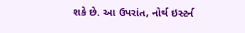શકે છે. આ ઉપરાંત, નોર્થ ઇસ્ટર્ન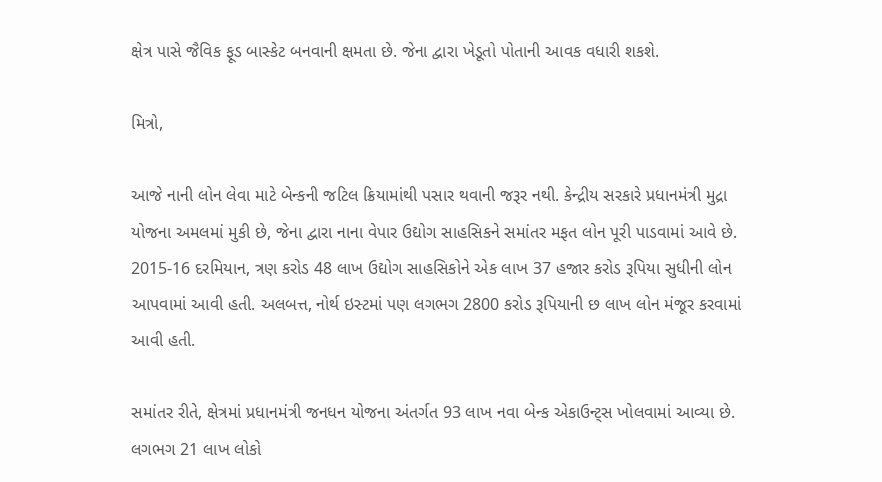ક્ષેત્ર પાસે જૈવિક ફૂડ બાસ્કેટ બનવાની ક્ષમતા છે. જેના દ્વારા ખેડૂતો પોતાની આવક વધારી શકશે.

મિત્રો,

આજે નાની લોન લેવા માટે બેન્કની જટિલ ક્રિયામાંથી પસાર થવાની જરૂર નથી. કેન્દ્રીય સરકારે પ્રધાનમંત્રી મુદ્રા યોજના અમલમાં મુકી છે, જેના દ્વારા નાના વેપાર ઉદ્યોગ સાહસિકને સમાંતર મફત લોન પૂરી પાડવામાં આવે છે. 2015-16 દરમિયાન, ત્રણ કરોડ 48 લાખ ઉદ્યોગ સાહસિકોને એક લાખ 37 હજાર કરોડ રૂપિયા સુધીની લોન આપવામાં આવી હતી. અલબત્ત, નોર્થ ઇસ્ટમાં પણ લગભગ 2800 કરોડ રૂપિયાની છ લાખ લોન મંજૂર કરવામાં આવી હતી.

સમાંતર રીતે, ક્ષેત્રમાં પ્રધાનમંત્રી જનધન યોજના અંતર્ગત 93 લાખ નવા બેન્ક એકાઉન્ટ્સ ખોલવામાં આવ્યા છે. લગભગ 21 લાખ લોકો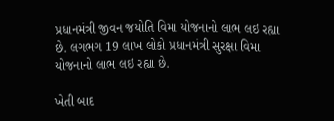પ્રધાનમંત્રી જીવન જયોતિ વિમા યોજનાનો લાભ લઇ રહ્યા છે. લગભગ 19 લાખ લોકો પ્રધાનમંત્રી સુરક્ષા વિમા યોજનાનો લાભ લઇ રહ્યા છે.

ખેતી બાદ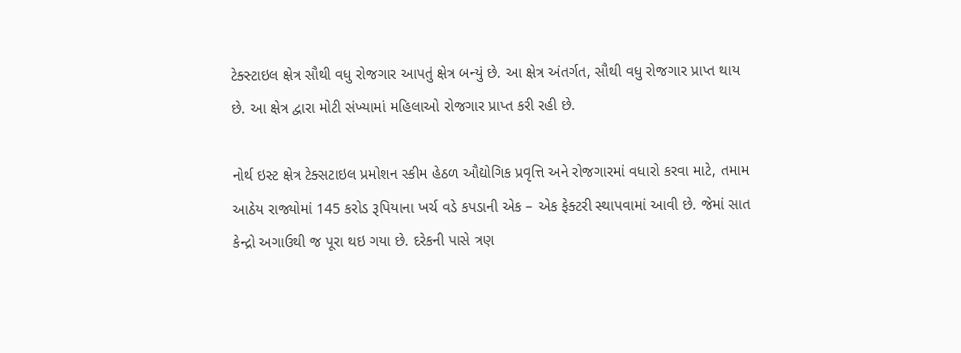ટેક્સ્ટાઇલ ક્ષેત્ર સૌથી વધુ રોજગાર આપતું ક્ષેત્ર બન્યું છે. આ ક્ષેત્ર અંતર્ગત, સૌથી વધુ રોજગાર પ્રાપ્ત થાય છે. આ ક્ષેત્ર દ્વારા મોટી સંખ્યામાં મહિલાઓ રોજગાર પ્રાપ્ત કરી રહી છે.

નોર્થ ઇસ્ટ ક્ષેત્ર ટેક્સટાઇલ પ્રમોશન સ્કીમ હેઠળ ઔદ્યોગિક પ્રવૃત્તિ અને રોજગારમાં વધારો કરવા માટે, તમામ આઠેય રાજ્યોમાં 145 કરોડ રૂપિયાના ખર્ચ વડે કપડાની એક – એક ફેક્ટરી સ્થાપવામાં આવી છે. જેમાં સાત કેન્દ્રો અગાઉથી જ પૂરા થઇ ગયા છે. દરેકની પાસે ત્રણ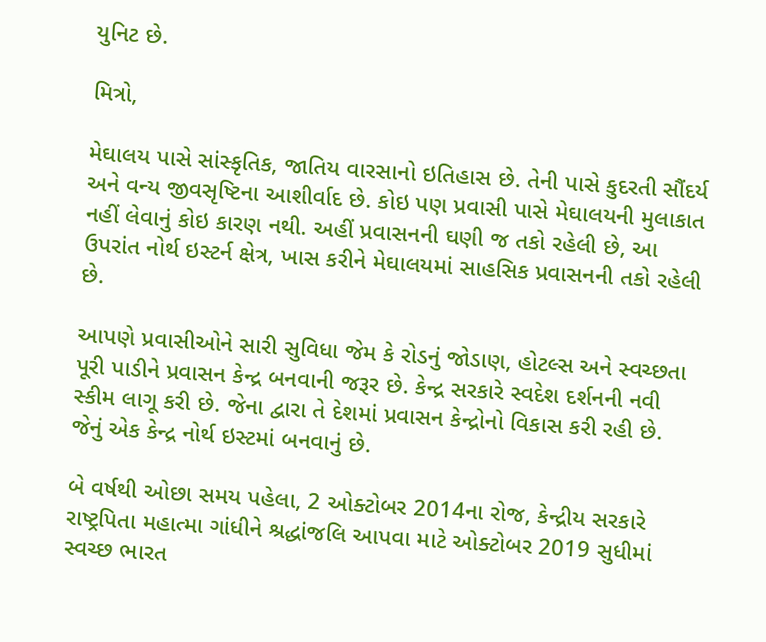યુનિટ છે.

મિત્રો,

મેઘાલય પાસે સાંસ્કૃતિક, જાતિય વારસાનો ઇતિહાસ છે. તેની પાસે કુદરતી સૌંદર્ય અને વન્ય જીવસૃષ્ટિના આશીર્વાદ છે. કોઇ પણ પ્રવાસી પાસે મેઘાલયની મુલાકાત નહીં લેવાનું કોઇ કારણ નથી. અહીં પ્રવાસનની ઘણી જ તકો રહેલી છે, આ ઉપરાંત નોર્થ ઇસ્ટર્ન ક્ષેત્ર, ખાસ કરીને મેઘાલયમાં સાહસિક પ્રવાસનની તકો રહેલી છે.

આપણે પ્રવાસીઓને સારી સુવિધા જેમ કે રોડનું જોડાણ, હોટલ્સ અને સ્વચ્છતા પૂરી પાડીને પ્રવાસન કેન્દ્ર બનવાની જરૂર છે. કેન્દ્ર સરકારે સ્વદેશ દર્શનની નવી સ્કીમ લાગૂ કરી છે. જેના દ્વારા તે દેશમાં પ્રવાસન કેન્દ્રોનો વિકાસ કરી રહી છે. જેનું એક કેન્દ્ર નોર્થ ઇસ્ટમાં બનવાનું છે.

બે વર્ષથી ઓછા સમય પહેલા, 2 ઓક્ટોબર 2014ના રોજ, કેન્દ્રીય સરકારે રાષ્ટ્રપિતા મહાત્મા ગાંધીને શ્રદ્ધાંજલિ આપવા માટે ઓક્ટોબર 2019 સુધીમાં સ્વચ્છ ભારત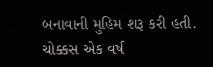બનાવાની મુહિમ શરૂ કરી હતી. ચોક્કસ એક વર્ષ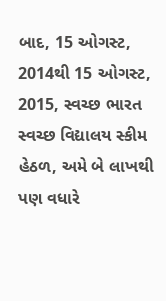બાદ, 15 ઓગસ્ટ, 2014થી 15 ઓગસ્ટ, 2015, સ્વચ્છ ભારત સ્વચ્છ વિદ્યાલય સ્કીમ હેઠળ, અમે બે લાખથી પણ વધારે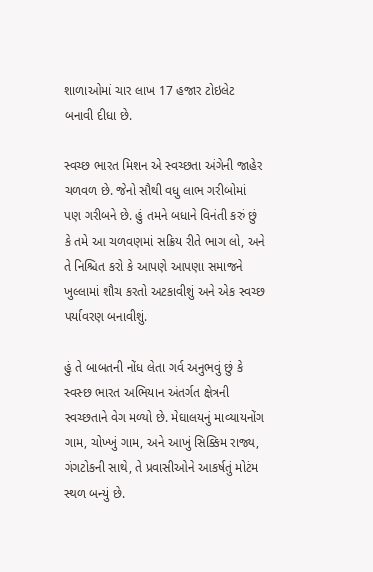શાળાઓમાં ચાર લાખ 17 હજાર ટોઇલેટ બનાવી દીધા છે.

સ્વચ્છ ભારત મિશન એ સ્વચ્છતા અંગેની જાહેર ચળવળ છે. જેનો સૌથી વધુ લાભ ગરીબોમાં પણ ગરીબને છે. હું તમને બધાને વિનંતી કરું છું કે તમે આ ચળવણમાં સક્રિય રીતે ભાગ લો, અને તે નિશ્ચિત કરો કે આપણે આપણા સમાજને ખુલ્લામાં શૌચ કરતો અટકાવીશું અને એક સ્વચ્છ પર્યાવરણ બનાવીશું.

હું તે બાબતની નોંધ લેતા ગર્વ અનુભવું છું કે સ્વસ્છ ભારત અભિયાન અંતર્ગત ક્ષેત્રની સ્વચ્છતાને વેગ મળ્યો છે. મેઘાલયનું માવ્યાયનોંગ ગામ, ચોખ્ખું ગામ, અને આખું સિક્કિમ રાજ્ય, ગંગટોકની સાથે, તે પ્રવાસીઓને આકર્ષતું મોટંમ સ્થળ બન્યું છે.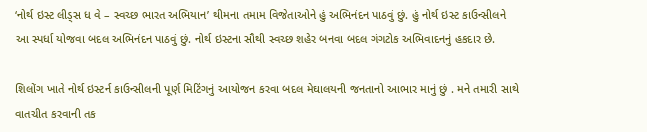‘નોર્થ ઇસ્ટ લીડ્સ ધ વે – સ્વચ્છ ભારત અભિયાન’ થીમના તમામ વિજેતાઓને હું અભિનંદન પાઠવું છું. હું નોર્થ ઇસ્ટ કાઉન્સીલને આ સ્પર્ધા યોજવા બદલ અભિનંદન પાઠવું છું. નોર્થ ઇસ્ટના સૌથી સ્વચ્છ શહેર બનવા બદલ ગંગટોક અભિવાદનનું હકદાર છે.

શિલોંગ ખાતે નોર્થ ઇસ્ટર્ન કાઉન્સીલની પૂર્ણ મિટિંગનું આયોજન કરવા બદલ મેઘાલયની જનતાનો આભાર માનું છું . મને તમારી સાથે વાતચીત કરવાની તક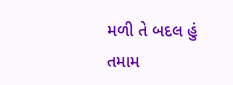મળી તે બદલ હું તમામ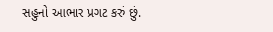સહુનો આભાર પ્રગટ કરું છું.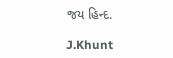જય હિન્દ.

J.Khunt